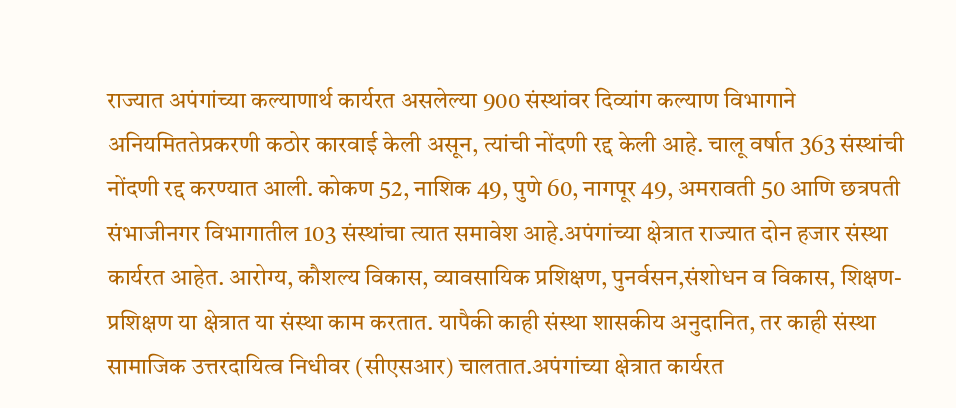राज्यात अपंगांच्या कल्याणार्थ कार्यरत असलेल्या 900 संस्थांवर दिव्यांग कल्याण विभागाने अनियमिततेप्रकरणी कठोर कारवाई केली असून, त्यांची नोंदणी रद्द केली आहे. चालू वर्षात 363 संस्थांची नोंदणी रद्द करण्यात आली. कोकण 52, नाशिक 49, पुणे 60, नागपूर 49, अमरावती 50 आणि छत्रपती संभाजीनगर विभागातील 103 संस्थांचा त्यात समावेश आहे.अपंगांच्या क्षेत्रात राज्यात दोन हजार संस्था कार्यरत आहेत. आरोग्य, कौशल्य विकास, व्यावसायिक प्रशिक्षण, पुनर्वसन,संशोधन व विकास, शिक्षण-प्रशिक्षण या क्षेत्रात या संस्था काम करतात. यापैकी काही संस्था शासकीय अनुदानित, तर काही संस्था सामाजिक उत्तरदायित्व निधीवर (सीएसआर) चालतात.अपंगांच्या क्षेत्रात कार्यरत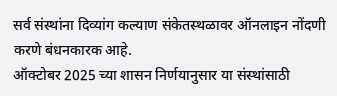सर्व संस्थांना दिव्यांग कल्याण संकेतस्थळावर ऑनलाइन नोंदणी करणे बंधनकारक आहे.
ऑक्टोबर 2025 च्या शासन निर्णयानुसार या संस्थांसाठी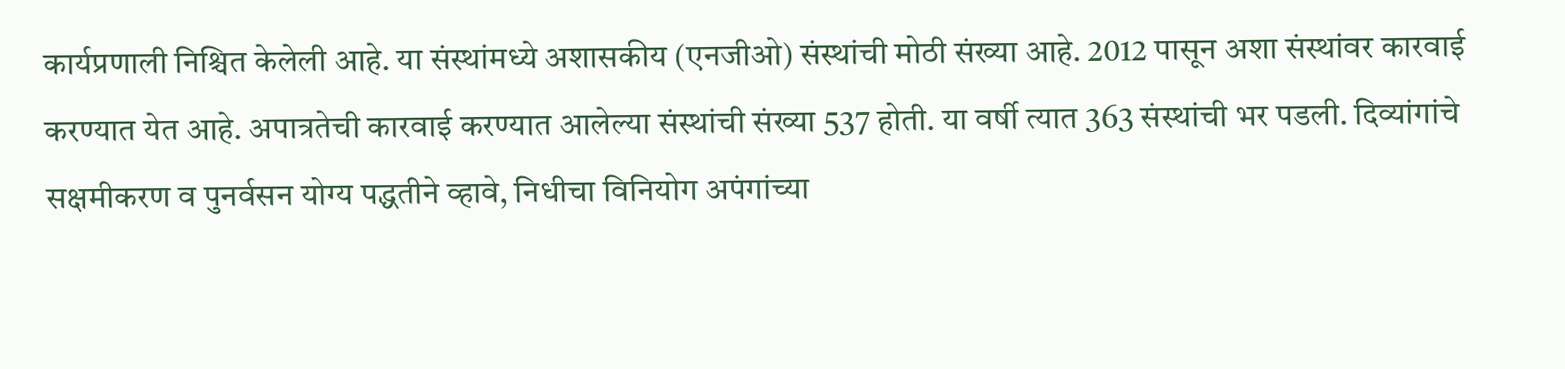कार्यप्रणाली निश्चित केलेली आहे. या संस्थांमध्ये अशासकीय (एनजीओ) संस्थांची मोठी संख्या आहे. 2012 पासून अशा संस्थांवर कारवाई करण्यात येत आहे. अपात्रतेची कारवाई करण्यात आलेल्या संस्थांची संख्या 537 होती. या वर्षी त्यात 363 संस्थांची भर पडली. दिव्यांगांचे सक्षमीकरण व पुनर्वसन योग्य पद्धतीने व्हावे, निधीचा विनियोग अपंगांच्या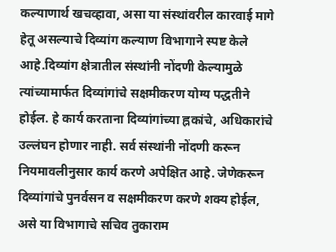कल्याणार्थ खचव्हावा, असा या संस्थांवरील कारवाई मागे हेतू असल्याचे दिव्यांग कल्याण विभागाने स्पष्ट केले आहे.दिव्यांग क्षेत्रातील संस्थांनी नोंदणी केल्यामुळे त्यांच्यामार्फत दिव्यांगांचे सक्षमीकरण योग्य पद्धतीने होईल. हे कार्य करताना दिव्यांगांच्या ह्नकांचे, अधिकारांचे उल्लंघन होणार नाही. सर्व संस्थांनी नोंदणी करून नियमावलीनुसार कार्य करणे अपेक्षित आहे. जेणेकरून दिव्यांगांचे पुनर्वसन व सक्षमीकरण करणे शक्य होईल, असे या विभागाचे सचिव तुकाराम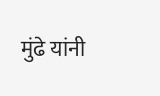मुंढे यांनी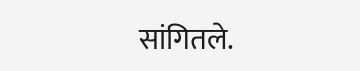सांगितले.